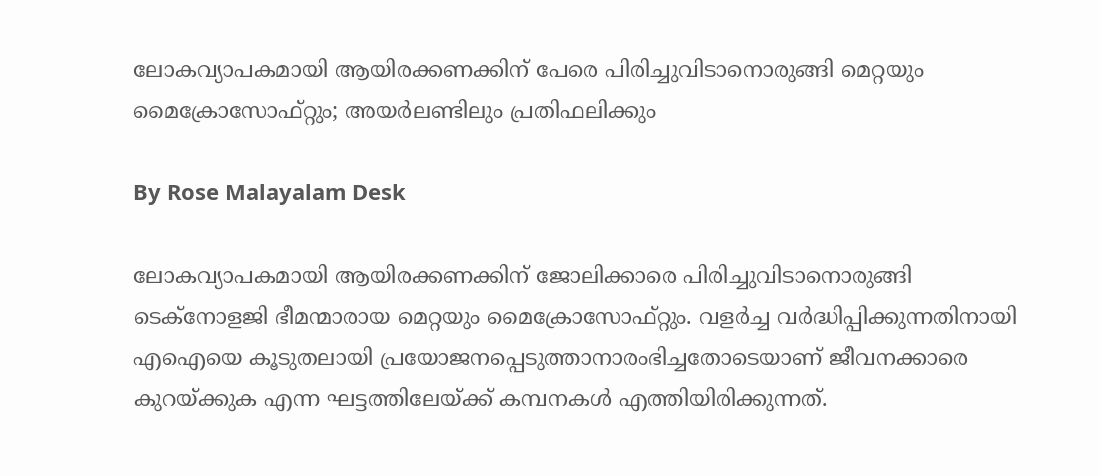ലോകവ്യാപകമായി ആയിരക്കണക്കിന് പേരെ പിരിച്ചുവിടാനൊരുങ്ങി മെറ്റയും മൈക്രോസോഫ്റ്റും; അയർലണ്ടിലും പ്രതിഫലിക്കും

By Rose Malayalam Desk

ലോകവ്യാപകമായി ആയിരക്കണക്കിന് ജോലിക്കാരെ പിരിച്ചുവിടാനൊരുങ്ങി ടെക്‌നോളജി ഭീമന്മാരായ മെറ്റയും മൈക്രോസോഫ്റ്റും. വളര്‍ച്ച വര്‍ദ്ധിപ്പിക്കുന്നതിനായി എഐയെ കൂടുതലായി പ്രയോജനപ്പെടുത്താനാരംഭിച്ചതോടെയാണ് ജീവനക്കാരെ കുറയ്ക്കുക എന്ന ഘട്ടത്തിലേയ്ക്ക് കമ്പനകള്‍ എത്തിയിരിക്കുന്നത്.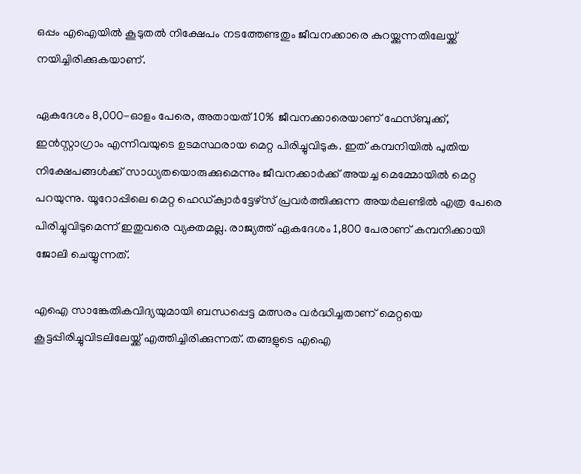ഒപ്പം എഐയില്‍ കൂടുതല്‍ നിക്ഷേപം നടത്തേണ്ടതും ജീവനക്കാരെ കുറയ്ക്കുന്നതിലേയ്ക്ക് നയിച്ചിരിക്കുകയാണ്.

ഏകദേശം 8,000-ഓളം പേരെ, അതായത് 10% ജീവനക്കാരെയാണ് ഫേസ്ബുക്ക്, ഇന്‍സ്റ്റാഗ്രാം എന്നിവയുടെ ഉടമസ്ഥരായ മെറ്റ പിരിച്ചുവിടുക. ഇത് കമ്പനിയില്‍ പുതിയ നിക്ഷേപങ്ങള്‍ക്ക് സാധ്യതയൊരുക്കുമെന്നും ജീവനക്കാര്‍ക്ക് അയച്ച മെമ്മോയില്‍ മെറ്റ പറയുന്നു. യൂറോപ്പിലെ മെറ്റ ഹെഡ്ക്വാര്‍ട്ടേഴ്‌സ് പ്രവര്‍ത്തിക്കുന്ന അയര്‍ലണ്ടില്‍ എത്ര പേരെ പിരിച്ചുവിടുമെന്ന് ഇതുവരെ വ്യക്തമല്ല. രാജ്യത്ത് ഏകദേശം 1,800 പേരാണ് കമ്പനിക്കായി ജോലി ചെയ്യുന്നത്.

എഐ സാങ്കേതികവിദ്യയുമായി ബന്ധപ്പെട്ട മത്സരം വര്‍ദ്ധിച്ചതാണ് മെറ്റയെ കൂട്ടപ്പിരിച്ചുവിടലിലേയ്ക്ക് എത്തിച്ചിരിക്കുന്നത്. തങ്ങളുടെ എഐ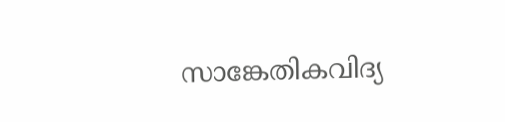സാങ്കേതികവിദ്യ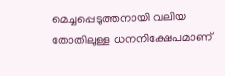മെച്ചപ്പെടുത്തനായി വലിയ തോതിലുള്ള ധനനിക്ഷേപമാണ്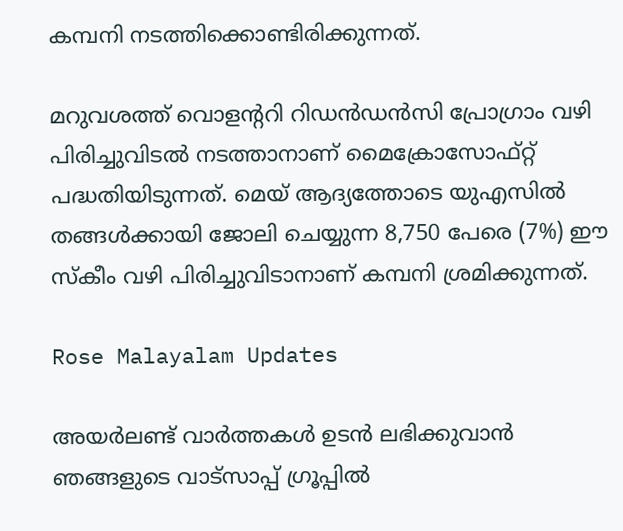കമ്പനി നടത്തിക്കൊണ്ടിരിക്കുന്നത്.

മറുവശത്ത് വൊളന്ററി റിഡന്‍ഡന്‍സി പ്രോഗ്രാം വഴി പിരിച്ചുവിടല്‍ നടത്താനാണ് മൈക്രോസോഫ്റ്റ് പദ്ധതിയിടുന്നത്. മെയ് ആദ്യത്തോടെ യുഎസില്‍ തങ്ങള്‍ക്കായി ജോലി ചെയ്യുന്ന 8,750 പേരെ (7%) ഈ സ്‌കീം വഴി പിരിച്ചുവിടാനാണ് കമ്പനി ശ്രമിക്കുന്നത്.

Rose Malayalam Updates

അയർലണ്ട് വാർത്തകൾ ഉടൻ ലഭിക്കുവാൻ ഞങ്ങളുടെ വാട്സാപ്പ് ഗ്രൂപ്പിൽ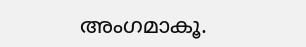അംഗമാകൂ.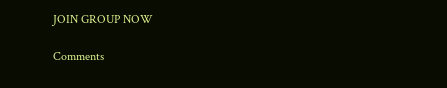JOIN GROUP NOW

Comments